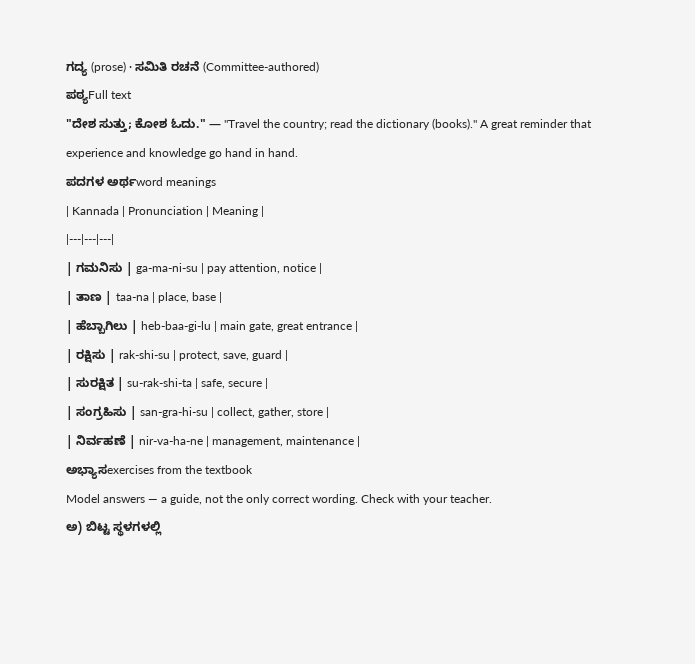ಗದ್ಯ (prose) · ಸಮಿತಿ ರಚನೆ (Committee-authored)
ಪಠ್ಯFull text
"ದೇಶ ಸುತ್ತು; ಕೋಶ ಓದು." — "Travel the country; read the dictionary (books)." A great reminder that experience and knowledge go hand in hand.
ಪದಗಳ ಅರ್ಥword meanings
| Kannada | Pronunciation | Meaning |
|---|---|---|
| ಗಮನಿಸು | ga-ma-ni-su | pay attention, notice |
| ತಾಣ | taa-na | place, base |
| ಹೆಬ್ಬಾಗಿಲು | heb-baa-gi-lu | main gate, great entrance |
| ರಕ್ಷಿಸು | rak-shi-su | protect, save, guard |
| ಸುರಕ್ಷಿತ | su-rak-shi-ta | safe, secure |
| ಸಂಗ್ರಹಿಸು | san-gra-hi-su | collect, gather, store |
| ನಿರ್ವಹಣೆ | nir-va-ha-ne | management, maintenance |
ಅಭ್ಯಾಸexercises from the textbook
Model answers — a guide, not the only correct wording. Check with your teacher.
ಅ) ಬಿಟ್ಟ ಸ್ಥಳಗಳಲ್ಲಿ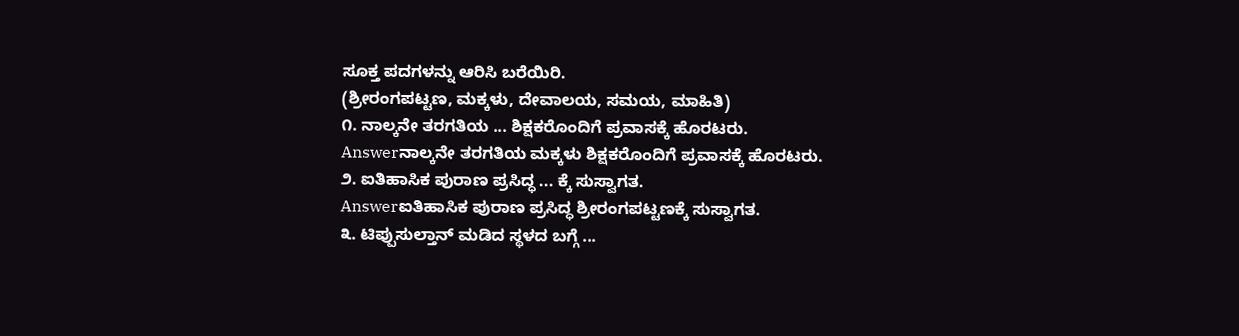ಸೂಕ್ತ ಪದಗಳನ್ನು ಆರಿಸಿ ಬರೆಯಿರಿ.
(ಶ್ರೀರಂಗಪಟ್ಟಣ, ಮಕ್ಕಳು, ದೇವಾಲಯ, ಸಮಯ, ಮಾಹಿತಿ)
೧. ನಾಲ್ಕನೇ ತರಗತಿಯ ... ಶಿಕ್ಷಕರೊಂದಿಗೆ ಪ್ರವಾಸಕ್ಕೆ ಹೊರಟರು.
Answerನಾಲ್ಕನೇ ತರಗತಿಯ ಮಕ್ಕಳು ಶಿಕ್ಷಕರೊಂದಿಗೆ ಪ್ರವಾಸಕ್ಕೆ ಹೊರಟರು.
೨. ಐತಿಹಾಸಿಕ ಪುರಾಣ ಪ್ರಸಿದ್ಧ ... ಕ್ಕೆ ಸುಸ್ವಾಗತ.
Answerಐತಿಹಾಸಿಕ ಪುರಾಣ ಪ್ರಸಿದ್ಧ ಶ್ರೀರಂಗಪಟ್ಟಣಕ್ಕೆ ಸುಸ್ವಾಗತ.
೩. ಟಿಪ್ಪುಸುಲ್ತಾನ್ ಮಡಿದ ಸ್ಥಳದ ಬಗ್ಗೆ ...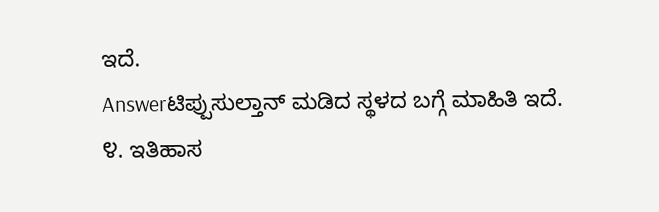ಇದೆ.
Answerಟಿಪ್ಪುಸುಲ್ತಾನ್ ಮಡಿದ ಸ್ಥಳದ ಬಗ್ಗೆ ಮಾಹಿತಿ ಇದೆ.
೪. ಇತಿಹಾಸ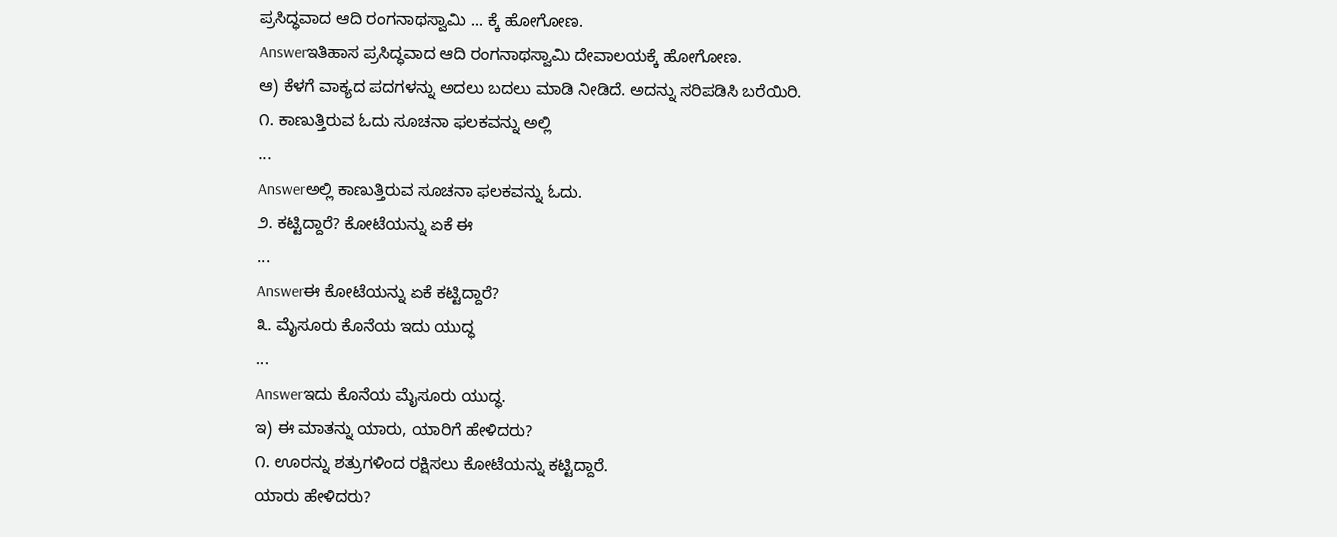ಪ್ರಸಿದ್ಧವಾದ ಆದಿ ರಂಗನಾಥಸ್ವಾಮಿ ... ಕ್ಕೆ ಹೋಗೋಣ.
Answerಇತಿಹಾಸ ಪ್ರಸಿದ್ಧವಾದ ಆದಿ ರಂಗನಾಥಸ್ವಾಮಿ ದೇವಾಲಯಕ್ಕೆ ಹೋಗೋಣ.
ಆ) ಕೆಳಗೆ ವಾಕ್ಯದ ಪದಗಳನ್ನು ಅದಲು ಬದಲು ಮಾಡಿ ನೀಡಿದೆ. ಅದನ್ನು ಸರಿಪಡಿಸಿ ಬರೆಯಿರಿ.
೧. ಕಾಣುತ್ತಿರುವ ಓದು ಸೂಚನಾ ಫಲಕವನ್ನು ಅಲ್ಲಿ
...
Answerಅಲ್ಲಿ ಕಾಣುತ್ತಿರುವ ಸೂಚನಾ ಫಲಕವನ್ನು ಓದು.
೨. ಕಟ್ಟಿದ್ದಾರೆ? ಕೋಟೆಯನ್ನು ಏಕೆ ಈ
...
Answerಈ ಕೋಟೆಯನ್ನು ಏಕೆ ಕಟ್ಟಿದ್ದಾರೆ?
೩. ಮೈಸೂರು ಕೊನೆಯ ಇದು ಯುದ್ಧ
...
Answerಇದು ಕೊನೆಯ ಮೈಸೂರು ಯುದ್ಧ.
ಇ) ಈ ಮಾತನ್ನು ಯಾರು, ಯಾರಿಗೆ ಹೇಳಿದರು?
೧. ಊರನ್ನು ಶತ್ರುಗಳಿಂದ ರಕ್ಷಿಸಲು ಕೋಟೆಯನ್ನು ಕಟ್ಟಿದ್ದಾರೆ.
ಯಾರು ಹೇಳಿದರು?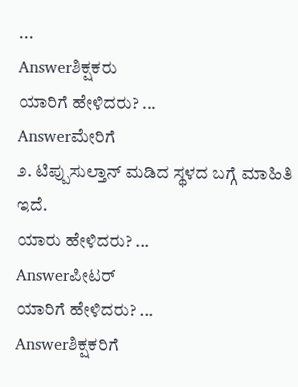...
Answerಶಿಕ್ಷಕರು
ಯಾರಿಗೆ ಹೇಳಿದರು? ...
Answerಮೇರಿಗೆ
೨. ಟಿಪ್ಪುಸುಲ್ತಾನ್ ಮಡಿದ ಸ್ಥಳದ ಬಗ್ಗೆ ಮಾಹಿತಿ ಇದೆ.
ಯಾರು ಹೇಳಿದರು? ...
Answerಪೀಟರ್
ಯಾರಿಗೆ ಹೇಳಿದರು? ...
Answerಶಿಕ್ಷಕರಿಗೆ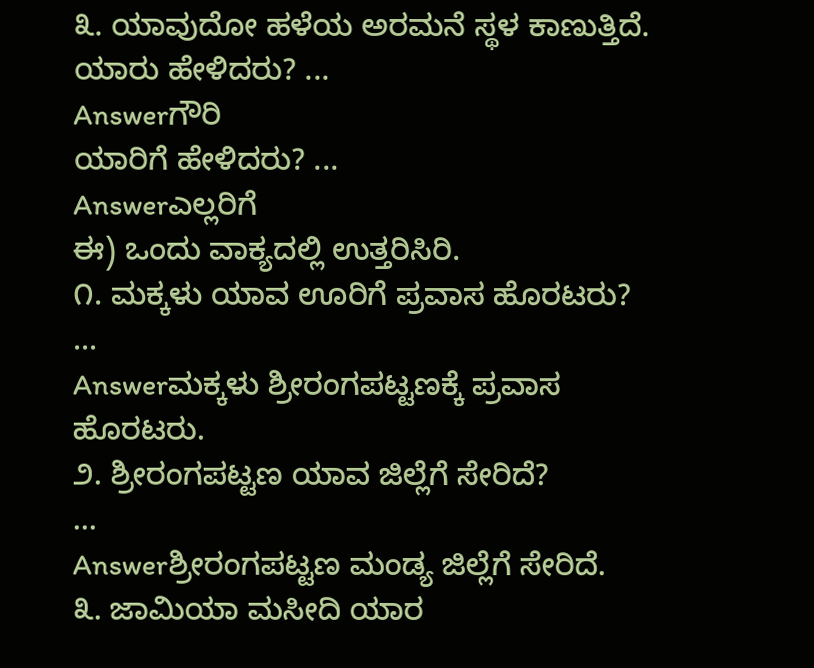೩. ಯಾವುದೋ ಹಳೆಯ ಅರಮನೆ ಸ್ಥಳ ಕಾಣುತ್ತಿದೆ.
ಯಾರು ಹೇಳಿದರು? ...
Answerಗೌರಿ
ಯಾರಿಗೆ ಹೇಳಿದರು? ...
Answerಎಲ್ಲರಿಗೆ
ಈ) ಒಂದು ವಾಕ್ಯದಲ್ಲಿ ಉತ್ತರಿಸಿರಿ.
೧. ಮಕ್ಕಳು ಯಾವ ಊರಿಗೆ ಪ್ರವಾಸ ಹೊರಟರು?
...
Answerಮಕ್ಕಳು ಶ್ರೀರಂಗಪಟ್ಟಣಕ್ಕೆ ಪ್ರವಾಸ ಹೊರಟರು.
೨. ಶ್ರೀರಂಗಪಟ್ಟಣ ಯಾವ ಜಿಲ್ಲೆಗೆ ಸೇರಿದೆ?
...
Answerಶ್ರೀರಂಗಪಟ್ಟಣ ಮಂಡ್ಯ ಜಿಲ್ಲೆಗೆ ಸೇರಿದೆ.
೩. ಜಾಮಿಯಾ ಮಸೀದಿ ಯಾರ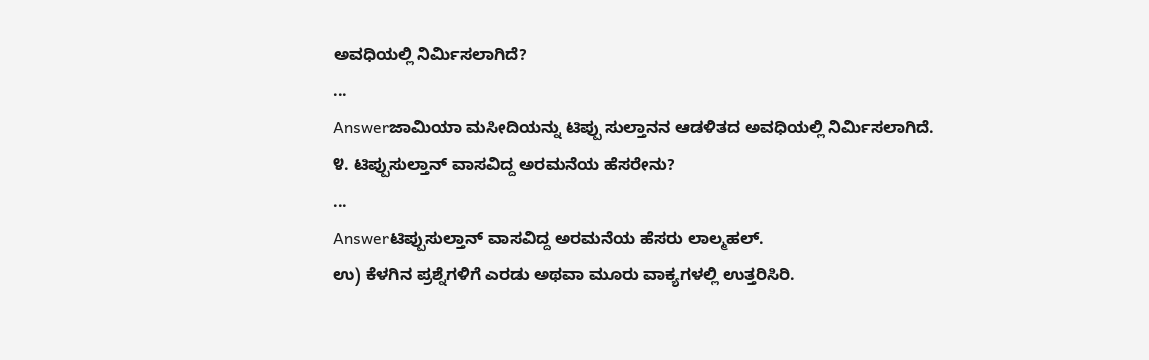ಅವಧಿಯಲ್ಲಿ ನಿರ್ಮಿಸಲಾಗಿದೆ?
...
Answerಜಾಮಿಯಾ ಮಸೀದಿಯನ್ನು ಟಿಪ್ಪು ಸುಲ್ತಾನನ ಆಡಳಿತದ ಅವಧಿಯಲ್ಲಿ ನಿರ್ಮಿಸಲಾಗಿದೆ.
೪. ಟಿಪ್ಪುಸುಲ್ತಾನ್ ವಾಸವಿದ್ದ ಅರಮನೆಯ ಹೆಸರೇನು?
...
Answerಟಿಪ್ಪುಸುಲ್ತಾನ್ ವಾಸವಿದ್ದ ಅರಮನೆಯ ಹೆಸರು ಲಾಲ್ಮಹಲ್.
ಉ) ಕೆಳಗಿನ ಪ್ರಶ್ನೆಗಳಿಗೆ ಎರಡು ಅಥವಾ ಮೂರು ವಾಕ್ಯಗಳಲ್ಲಿ ಉತ್ತರಿಸಿರಿ.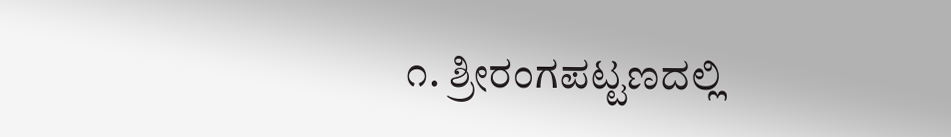೧. ಶ್ರೀರಂಗಪಟ್ಟಣದಲ್ಲಿ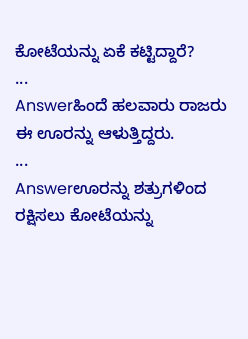ಕೋಟೆಯನ್ನು ಏಕೆ ಕಟ್ಟಿದ್ದಾರೆ?
...
Answerಹಿಂದೆ ಹಲವಾರು ರಾಜರು ಈ ಊರನ್ನು ಆಳುತ್ತಿದ್ದರು.
...
Answerಊರನ್ನು ಶತ್ರುಗಳಿಂದ ರಕ್ಷಿಸಲು ಕೋಟೆಯನ್ನು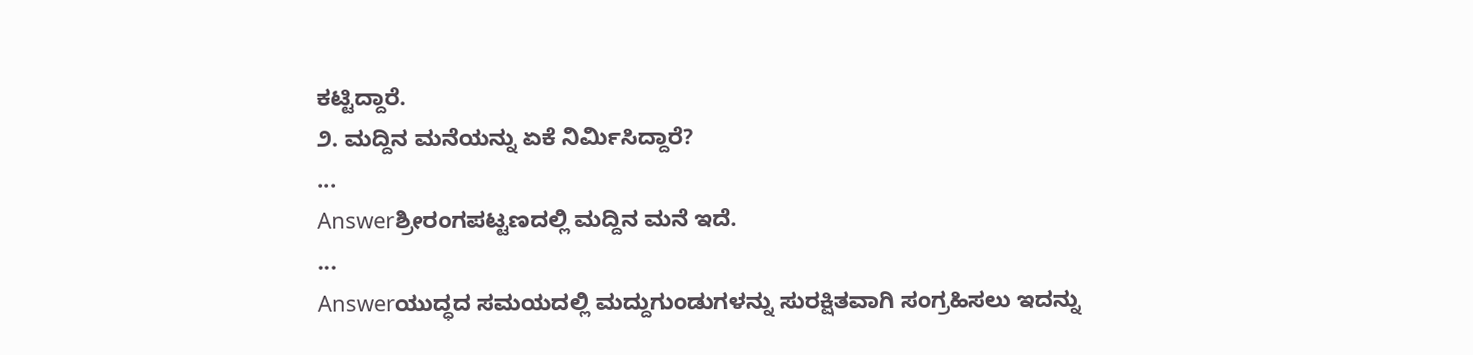ಕಟ್ಟಿದ್ದಾರೆ.
೨. ಮದ್ದಿನ ಮನೆಯನ್ನು ಏಕೆ ನಿರ್ಮಿಸಿದ್ದಾರೆ?
...
Answerಶ್ರೀರಂಗಪಟ್ಟಣದಲ್ಲಿ ಮದ್ದಿನ ಮನೆ ಇದೆ.
...
Answerಯುದ್ಧದ ಸಮಯದಲ್ಲಿ ಮದ್ದುಗುಂಡುಗಳನ್ನು ಸುರಕ್ಷಿತವಾಗಿ ಸಂಗ್ರಹಿಸಲು ಇದನ್ನು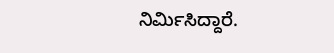ನಿರ್ಮಿಸಿದ್ದಾರೆ.